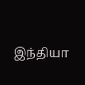இந்தியா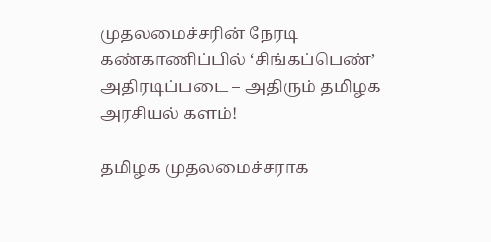முதலமைச்சரின் நேரடி கண்காணிப்பில் ‘சிங்கப்பெண்’ அதிரடிப்படை – அதிரும் தமிழக அரசியல் களம்!

தமிழக முதலமைச்சராக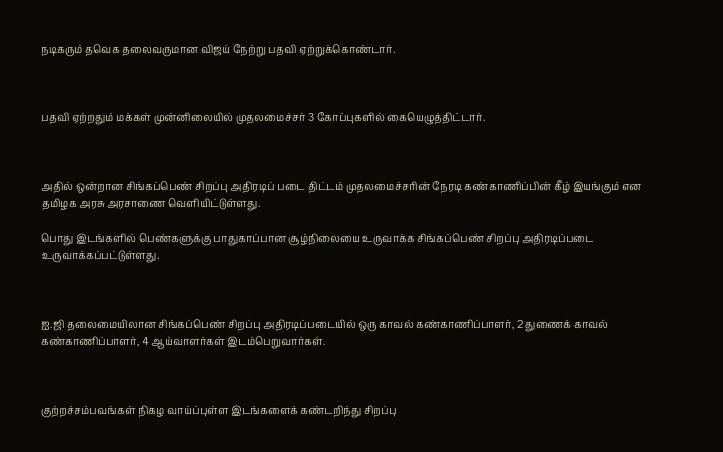நடிகரும் தவெக தலைவருமான விஜய் நேற்று பதவி ஏற்றுக்கொண்டார்.



பதவி ஏற்றதும் மக்கள் முன்னிலையில் முதலமைச்சர் 3 கோப்புகளில் கையெழுத்திட்டார்.



அதில் ஒன்றான சிங்கப்பெண் சிறப்பு அதிரடிப் படை திட்டம் முதலமைச்சரின் நேரடி கண்காணிப்பின் கீழ் இயங்கும் என தமிழக அரசு அரசாணை வெளியிட்டுள்ளது.

பொது இடங்களில் பெண்களுக்கு பாதுகாப்பான சூழ்நிலையை உருவாக்க சிங்கப்பெண் சிறப்பு அதிரடிப்படை உருவாக்கப்பட்டுள்ளது.



ஐ.ஜி தலைமையிலான சிங்கப்பெண் சிறப்பு அதிரடிப்படையில் ஒரு காவல் கண்காணிப்பாளர், 2 துணைக் காவல் கண்காணிப்பாளர், 4 ஆய்வாளர்கள் இடம்பெறுவார்கள்.



குற்றச்சம்பவங்கள் நிகழ வாய்ப்புள்ள இடங்களைக் கண்டறிந்து சிறப்பு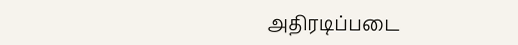அதிரடிப்படை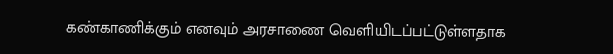கண்காணிக்கும் எனவும் அரசாணை வெளியிடப்பட்டுள்ளதாக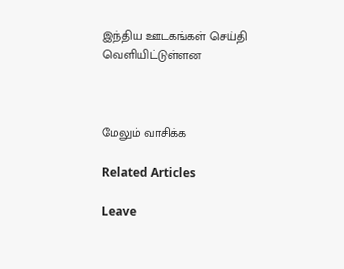இந்திய ஊடகங்கள் செய்தி வெளியிட்டுள்ளன



மேலும் வாசிக்க

Related Articles

Leave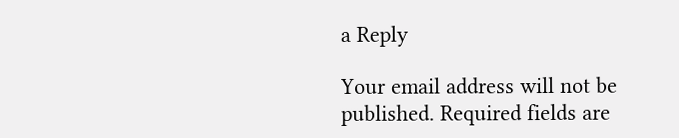a Reply

Your email address will not be published. Required fields are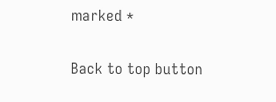marked *

Back to top button